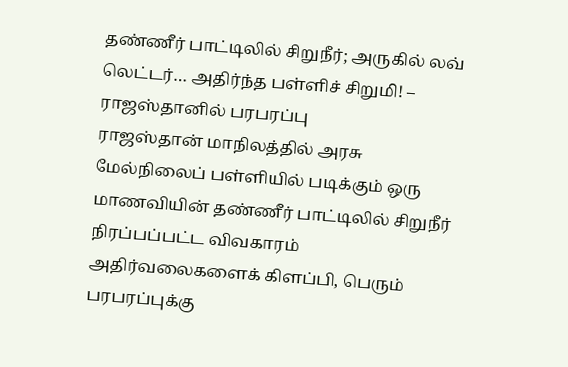தண்ணீர் பாட்டிலில் சிறுநீர்; அருகில் லவ் லெட்டர்… அதிர்ந்த பள்ளிச் சிறுமி! – ராஜஸ்தானில் பரபரப்பு
ராஜஸ்தான் மாநிலத்தில் அரசு மேல்நிலைப் பள்ளியில் படிக்கும் ஒரு மாணவியின் தண்ணீர் பாட்டிலில் சிறுநீர் நிரப்பப்பட்ட விவகாரம் அதிர்வலைகளைக் கிளப்பி, பெரும் பரபரப்புக்கு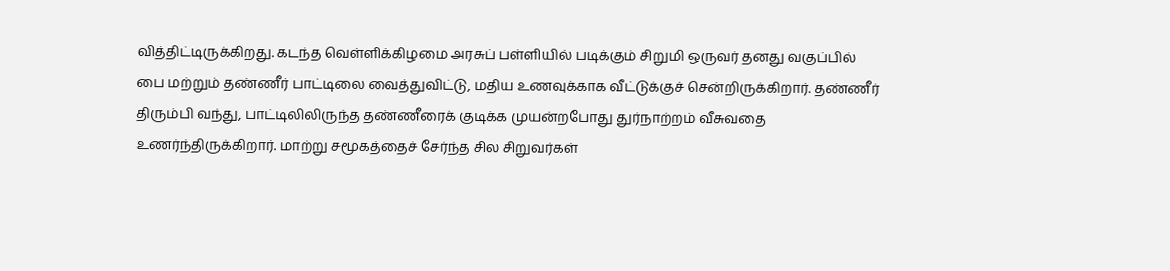வித்திட்டிருக்கிறது. கடந்த வெள்ளிக்கிழமை அரசுப் பள்ளியில் படிக்கும் சிறுமி ஒருவர் தனது வகுப்பில் பை மற்றும் தண்ணீர் பாட்டிலை வைத்துவிட்டு, மதிய உணவுக்காக வீட்டுக்குச் சென்றிருக்கிறார். தண்ணீர் திரும்பி வந்து, பாட்டிலிலிருந்த தண்ணீரைக் குடிக்க முயன்றபோது துர்நாற்றம் வீசுவதை உணர்ந்திருக்கிறார். மாற்று சமூகத்தைச் சேர்ந்த சில சிறுவர்கள்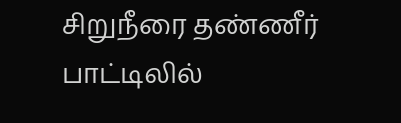சிறுநீரை தண்ணீர் பாட்டிலில்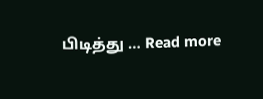பிடித்து … Read more